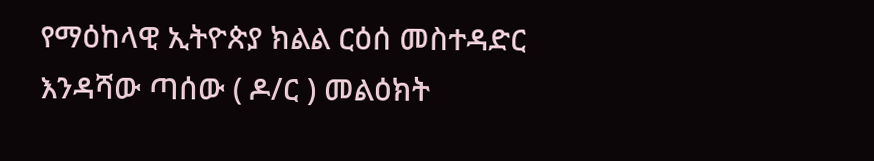የማዕከላዊ ኢትዮጵያ ክልል ርዕሰ መስተዳድር
እንዳሻው ጣሰው ( ዶ/ር ) መልዕክት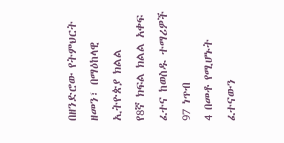በዘንድሮው የትምህርት ዘመን፣ በማዕከላዊ ኢትዮጵያ ክልል
የ8ኛ ክፍል ክልል አቀፍ ፈተና ከወስዱ ተማሪዎች 97 ነጥብ
4 በመቶ የሚሆኑት ፈተናውን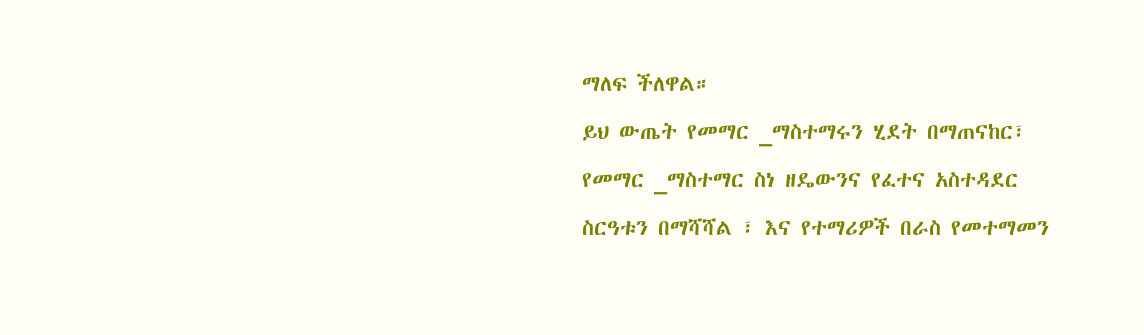ማለፍ ችለዋል።
ይህ ውጤት የመማር _ማስተማሩን ሂደት በማጠናከር፣
የመማር _ማስተማር ስነ ዘዴውንና የፈተና አስተዳደር
ስርዓቱን በማሻሻል ፣ እና የተማሪዎች በራስ የመተማመን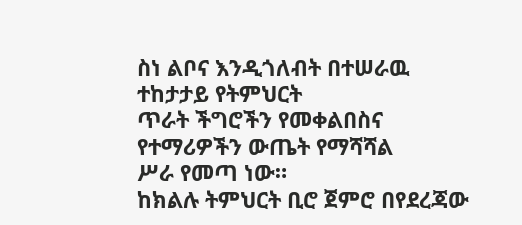ስነ ልቦና እንዲጎለብት በተሠራዉ ተከታታይ የትምህርት
ጥራት ችግሮችን የመቀልበስና የተማሪዎችን ውጤት የማሻሻል
ሥራ የመጣ ነው።
ከክልሉ ትምህርት ቢሮ ጀምሮ በየደረጃው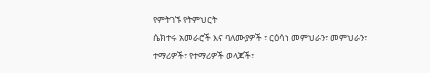የምትገኙ የትምህርት
ሴክተሩ አመራሮች እና ባለሙያዎች ፣ ርዕሳነ መምህራን፣ መምህራን፣
ተማሪዎች፣ የተማሪዎች ወላጆች፣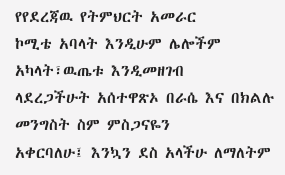የየደረጃዉ የትምህርት አመራር
ኮሚቴ አባላት እንዲሁም ሌሎችም አካላት፣ዉጤቱ እንዲመዘገብ
ላደረጋችሁት አሰተዋጽኦ በራሴ እና በክልሉ መንግስት ስም ምስጋናዬን
አቀርባለሁ፤ እንኳን ደስ አላችሁ ለማለትም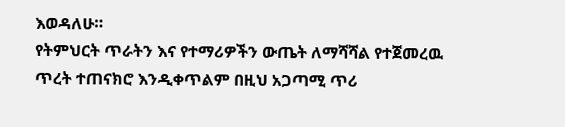እወዳለሁ።
የትምህርት ጥራትን እና የተማሪዎችን ውጤት ለማሻሻል የተጀመረዉ
ጥረት ተጠናክሮ እንዲቀጥልም በዚህ አጋጣሚ ጥሪ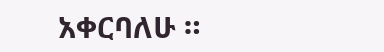አቀርባለሁ ።